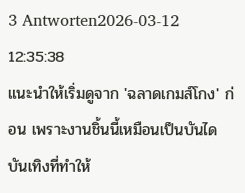3 Antworten2026-03-12 12:35:38
แนะนำให้เริ่มดูจาก 'ฉลาดเกมส์โกง' ก่อน เพราะงานชิ้นนี้เหมือนเป็นบันไดบันเทิงที่ทำให้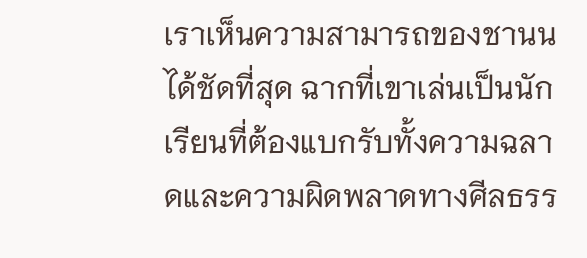เราเห็นความสามารถของชานนได้ชัดที่สุด ฉากที่เขาเล่นเป็นนักเรียนที่ต้องแบกรับทั้งความฉลาดและความผิดพลาดทางศีลธรร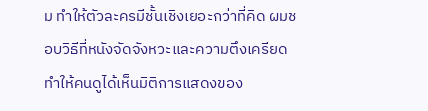ม ทำให้ตัวละครมีชั้นเชิงเยอะกว่าที่คิด ผมชอบวิธีที่หนังจัดจังหวะและความตึงเครียด ทำให้คนดูได้เห็นมิติการแสดงของ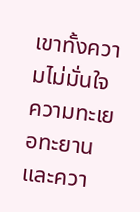เขาทั้งความไม่มั่นใจ ความทะเยอทะยาน และควา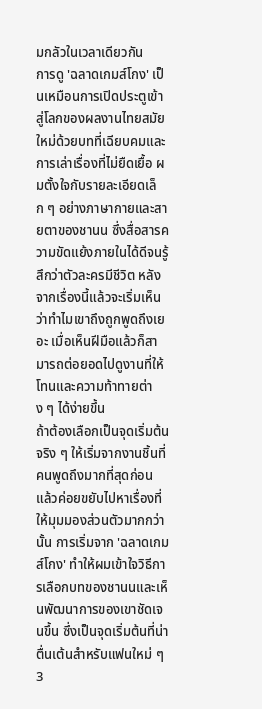มกลัวในเวลาเดียวกัน
การดู 'ฉลาดเกมส์โกง' เป็นเหมือนการเปิดประตูเข้าสู่โลกของผลงานไทยสมัยใหม่ด้วยบทที่เฉียบคมและการเล่าเรื่องที่ไม่ยืดเยื้อ ผมตั้งใจกับรายละเอียดเล็ก ๆ อย่างภาษากายและสายตาของชานน ซึ่งสื่อสารความขัดแย้งภายในได้ดีจนรู้สึกว่าตัวละครมีชีวิต หลังจากเรื่องนี้แล้วจะเริ่มเห็นว่าทำไมเขาถึงถูกพูดถึงเยอะ เมื่อเห็นฝีมือแล้วก็สามารถต่อยอดไปดูงานที่ให้โทนและความท้าทายต่าง ๆ ได้ง่ายขึ้น
ถ้าต้องเลือกเป็นจุดเริ่มต้นจริง ๆ ให้เริ่มจากงานชิ้นที่คนพูดถึงมากที่สุดก่อน แล้วค่อยขยับไปหาเรื่องที่ให้มุมมองส่วนตัวมากกว่านั้น การเริ่มจาก 'ฉลาดเกมส์โกง' ทำให้ผมเข้าใจวิธีการเลือกบทของชานนและเห็นพัฒนาการของเขาชัดเจนขึ้น ซึ่งเป็นจุดเริ่มต้นที่น่าตื่นเต้นสำหรับแฟนใหม่ ๆ
3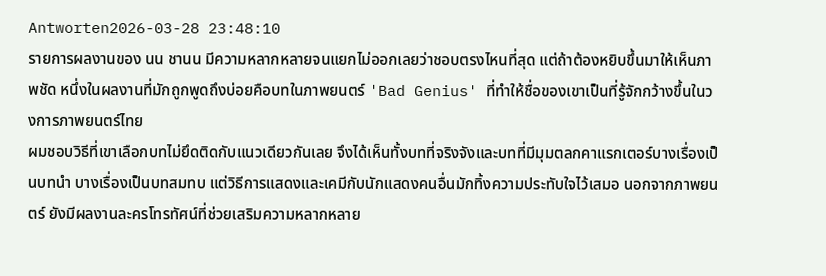Antworten2026-03-28 23:48:10
รายการผลงานของ นน ชานน มีความหลากหลายจนแยกไม่ออกเลยว่าชอบตรงไหนที่สุด แต่ถ้าต้องหยิบขึ้นมาให้เห็นภาพชัด หนึ่งในผลงานที่มักถูกพูดถึงบ่อยคือบทในภาพยนตร์ 'Bad Genius' ที่ทำให้ชื่อของเขาเป็นที่รู้จักกว้างขึ้นในวงการภาพยนตร์ไทย
ผมชอบวิธีที่เขาเลือกบทไม่ยึดติดกับแนวเดียวกันเลย จึงได้เห็นทั้งบทที่จริงจังและบทที่มีมุมตลกคาแรกเตอร์บางเรื่องเป็นบทนำ บางเรื่องเป็นบทสมทบ แต่วิธีการแสดงและเคมีกับนักแสดงคนอื่นมักทิ้งความประทับใจไว้เสมอ นอกจากภาพยนตร์ ยังมีผลงานละครโทรทัศน์ที่ช่วยเสริมความหลากหลาย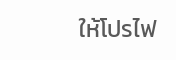ให้โปรไฟ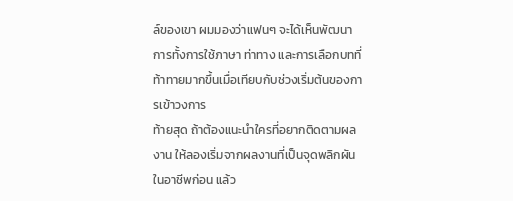ล์ของเขา ผมมองว่าแฟนๆ จะได้เห็นพัฒนาการทั้งการใช้ภาษา ท่าทาง และการเลือกบทที่ท้าทายมากขึ้นเมื่อเทียบกับช่วงเริ่มต้นของการเข้าวงการ
ท้ายสุด ถ้าต้องแนะนำใครที่อยากติดตามผลงาน ให้ลองเริ่มจากผลงานที่เป็นจุดพลิกผันในอาชีพก่อน แล้ว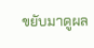ขยับมาดูผล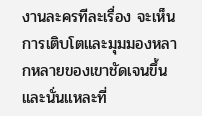งานละครทีละเรื่อง จะเห็นการเติบโตและมุมมองหลากหลายของเขาชัดเจนขึ้น และนั่นแหละที่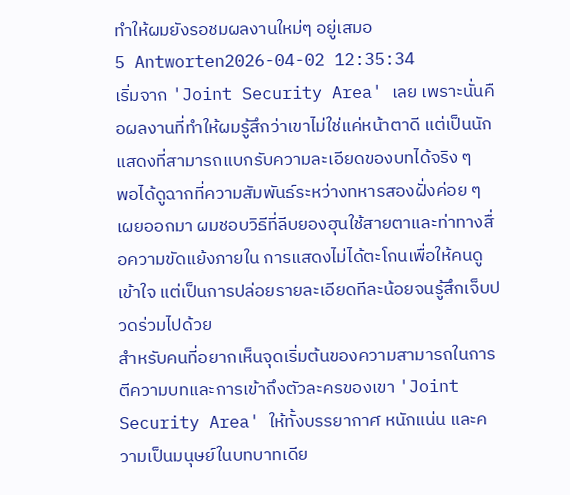ทำให้ผมยังรอชมผลงานใหม่ๆ อยู่เสมอ
5 Antworten2026-04-02 12:35:34
เริ่มจาก 'Joint Security Area' เลย เพราะนั่นคือผลงานที่ทำให้ผมรู้สึกว่าเขาไม่ใช่แค่หน้าตาดี แต่เป็นนักแสดงที่สามารถแบกรับความละเอียดของบทได้จริง ๆ
พอได้ดูฉากที่ความสัมพันธ์ระหว่างทหารสองฝั่งค่อย ๆ เผยออกมา ผมชอบวิธีที่ลีบยองฮุนใช้สายตาและท่าทางสื่อความขัดแย้งภายใน การแสดงไม่ได้ตะโกนเพื่อให้คนดูเข้าใจ แต่เป็นการปล่อยรายละเอียดทีละน้อยจนรู้สึกเจ็บปวดร่วมไปด้วย
สำหรับคนที่อยากเห็นจุดเริ่มต้นของความสามารถในการตีความบทและการเข้าถึงตัวละครของเขา 'Joint Security Area' ให้ทั้งบรรยากาศ หนักแน่น และความเป็นมนุษย์ในบทบาทเดีย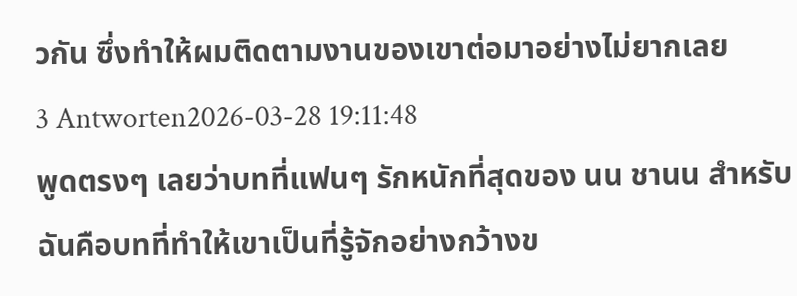วกัน ซึ่งทำให้ผมติดตามงานของเขาต่อมาอย่างไม่ยากเลย
3 Antworten2026-03-28 19:11:48
พูดตรงๆ เลยว่าบทที่แฟนๆ รักหนักที่สุดของ นน ชานน สำหรับฉันคือบทที่ทำให้เขาเป็นที่รู้จักอย่างกว้างข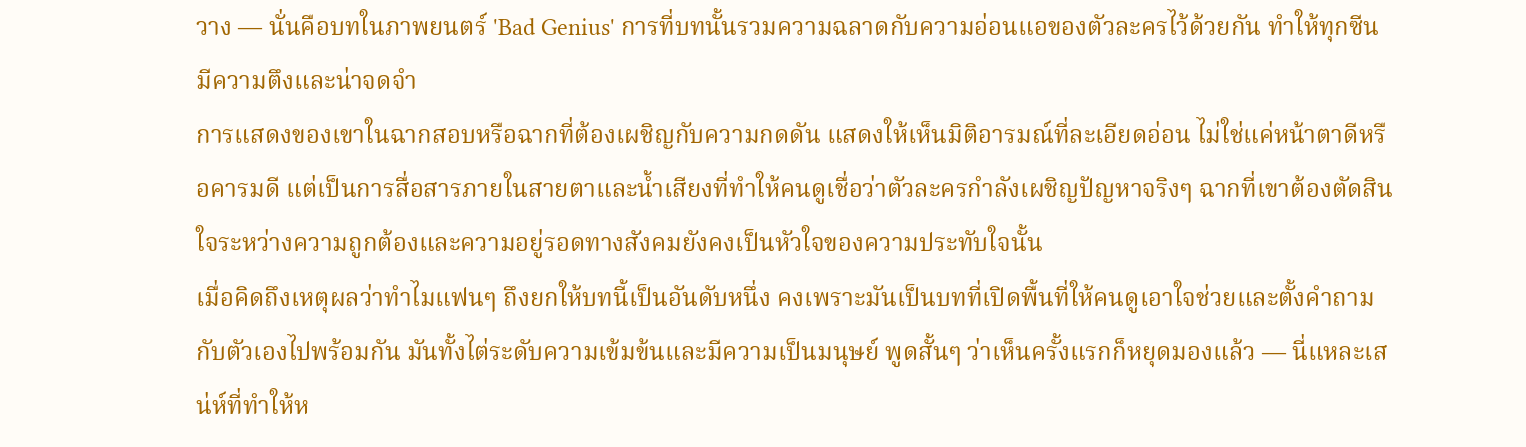วาง — นั่นคือบทในภาพยนตร์ 'Bad Genius' การที่บทนั้นรวมความฉลาดกับความอ่อนแอของตัวละครไว้ด้วยกัน ทำให้ทุกซีนมีความตึงและน่าจดจำ
การแสดงของเขาในฉากสอบหรือฉากที่ต้องเผชิญกับความกดดัน แสดงให้เห็นมิติอารมณ์ที่ละเอียดอ่อน ไม่ใช่แค่หน้าตาดีหรือคารมดี แต่เป็นการสื่อสารภายในสายตาและน้ำเสียงที่ทำให้คนดูเชื่อว่าตัวละครกำลังเผชิญปัญหาจริงๆ ฉากที่เขาต้องตัดสินใจระหว่างความถูกต้องและความอยู่รอดทางสังคมยังคงเป็นหัวใจของความประทับใจนั้น
เมื่อคิดถึงเหตุผลว่าทำไมแฟนๆ ถึงยกให้บทนี้เป็นอันดับหนึ่ง คงเพราะมันเป็นบทที่เปิดพื้นที่ให้คนดูเอาใจช่วยและตั้งคำถามกับตัวเองไปพร้อมกัน มันทั้งไต่ระดับความเข้มข้นและมีความเป็นมนุษย์ พูดสั้นๆ ว่าเห็นครั้งแรกก็หยุดมองแล้ว — นี่แหละเสน่ห์ที่ทำให้ห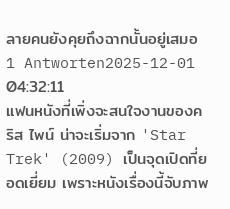ลายคนยังคุยถึงฉากนั้นอยู่เสมอ
1 Antworten2025-12-01 04:32:11
แฟนหนังที่เพิ่งจะสนใจงานของคริส ไพน์ น่าจะเริ่มจาก 'Star Trek' (2009) เป็นจุดเปิดที่ยอดเยี่ยม เพราะหนังเรื่องนี้จับภาพ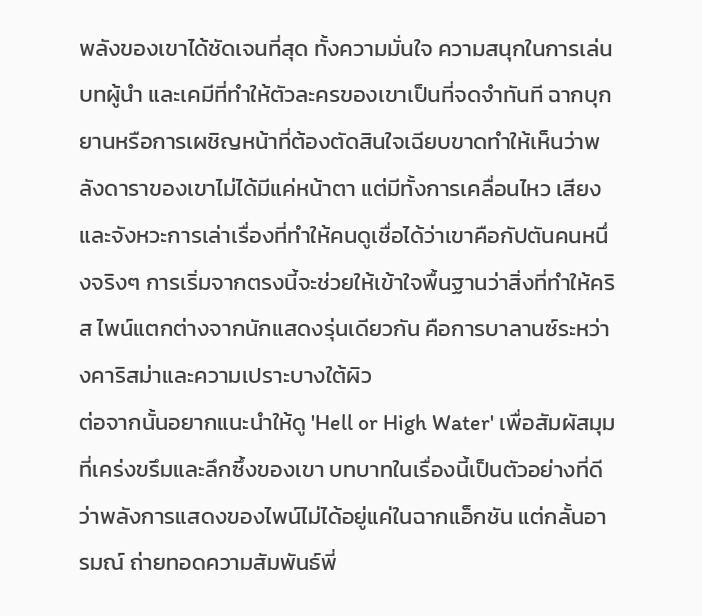พลังของเขาได้ชัดเจนที่สุด ทั้งความมั่นใจ ความสนุกในการเล่นบทผู้นำ และเคมีที่ทำให้ตัวละครของเขาเป็นที่จดจำทันที ฉากบุกยานหรือการเผชิญหน้าที่ต้องตัดสินใจเฉียบขาดทำให้เห็นว่าพลังดาราของเขาไม่ได้มีแค่หน้าตา แต่มีทั้งการเคลื่อนไหว เสียง และจังหวะการเล่าเรื่องที่ทำให้คนดูเชื่อได้ว่าเขาคือกัปตันคนหนึ่งจริงๆ การเริ่มจากตรงนี้จะช่วยให้เข้าใจพื้นฐานว่าสิ่งที่ทำให้คริส ไพน์แตกต่างจากนักแสดงรุ่นเดียวกัน คือการบาลานซ์ระหว่างคาริสม่าและความเปราะบางใต้ผิว
ต่อจากนั้นอยากแนะนำให้ดู 'Hell or High Water' เพื่อสัมผัสมุมที่เคร่งขรึมและลึกซึ้งของเขา บทบาทในเรื่องนี้เป็นตัวอย่างที่ดีว่าพลังการแสดงของไพน์ไม่ได้อยู่แค่ในฉากแอ็กชัน แต่กลั้นอารมณ์ ถ่ายทอดความสัมพันธ์พี่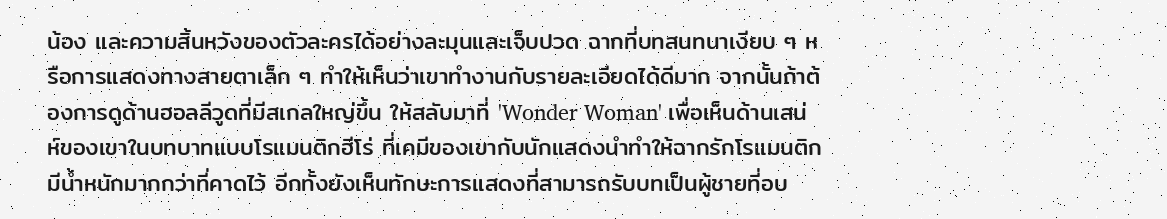น้อง และความสิ้นหวังของตัวละครได้อย่างละมุนและเจ็บปวด ฉากที่บทสนทนาเงียบ ๆ หรือการแสดงทางสายตาเล็ก ๆ ทำให้เห็นว่าเขาทำงานกับรายละเอียดได้ดีมาก จากนั้นถ้าต้องการดูด้านฮอลลีวูดที่มีสเกลใหญ่ขึ้น ให้สลับมาที่ 'Wonder Woman' เพื่อเห็นด้านเสน่ห์ของเขาในบทบาทแบบโรแมนติกฮีโร่ ที่เคมีของเขากับนักแสดงนำทำให้ฉากรักโรแมนติกมีน้ำหนักมากกว่าที่คาดไว้ อีกทั้งยังเห็นทักษะการแสดงที่สามารถรับบทเป็นผู้ชายที่อบ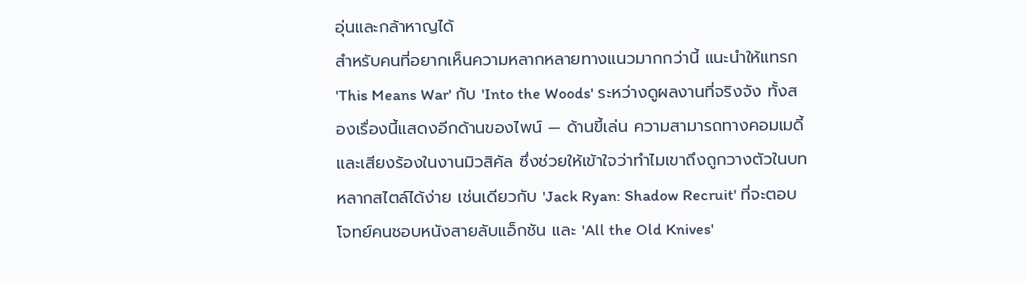อุ่นและกล้าหาญได้
สำหรับคนที่อยากเห็นความหลากหลายทางแนวมากกว่านี้ แนะนำให้แทรก 'This Means War' กับ 'Into the Woods' ระหว่างดูผลงานที่จริงจัง ทั้งสองเรื่องนี้แสดงอีกด้านของไพน์ — ด้านขี้เล่น ความสามารถทางคอมเมดี้ และเสียงร้องในงานมิวสิคัล ซึ่งช่วยให้เข้าใจว่าทำไมเขาถึงถูกวางตัวในบทหลากสไตล์ได้ง่าย เช่นเดียวกับ 'Jack Ryan: Shadow Recruit' ที่จะตอบโจทย์คนชอบหนังสายลับแอ็กชัน และ 'All the Old Knives'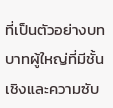ที่เป็นตัวอย่างบทบาทผู้ใหญ่ที่มีชั้นเชิงและความซับ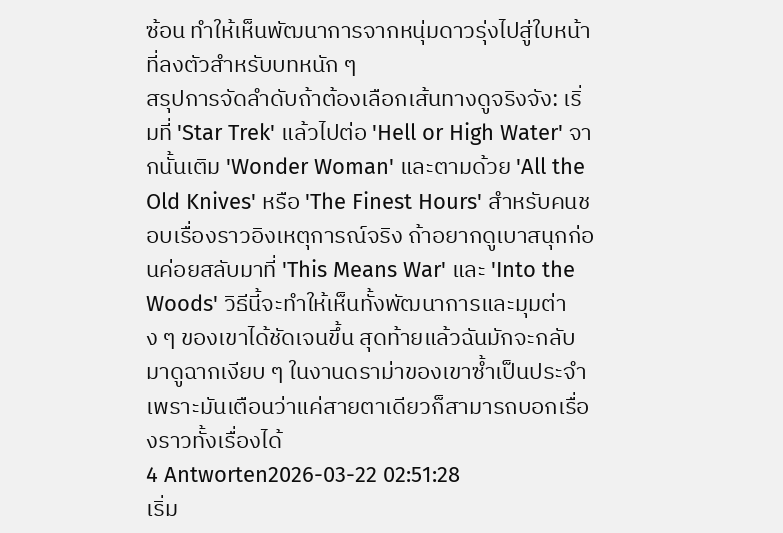ซ้อน ทำให้เห็นพัฒนาการจากหนุ่มดาวรุ่งไปสู่ใบหน้าที่ลงตัวสำหรับบทหนัก ๆ
สรุปการจัดลำดับถ้าต้องเลือกเส้นทางดูจริงจัง: เริ่มที่ 'Star Trek' แล้วไปต่อ 'Hell or High Water' จากนั้นเติม 'Wonder Woman' และตามด้วย 'All the Old Knives' หรือ 'The Finest Hours' สำหรับคนชอบเรื่องราวอิงเหตุการณ์จริง ถ้าอยากดูเบาสนุกก่อนค่อยสลับมาที่ 'This Means War' และ 'Into the Woods' วิธีนี้จะทำให้เห็นทั้งพัฒนาการและมุมต่าง ๆ ของเขาได้ชัดเจนขึ้น สุดท้ายแล้วฉันมักจะกลับมาดูฉากเงียบ ๆ ในงานดราม่าของเขาซ้ำเป็นประจำ เพราะมันเตือนว่าแค่สายตาเดียวก็สามารถบอกเรื่องราวทั้งเรื่องได้
4 Antworten2026-03-22 02:51:28
เริ่ม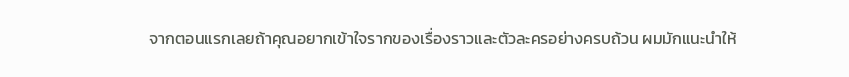จากตอนแรกเลยถ้าคุณอยากเข้าใจรากของเรื่องราวและตัวละครอย่างครบถ้วน ผมมักแนะนำให้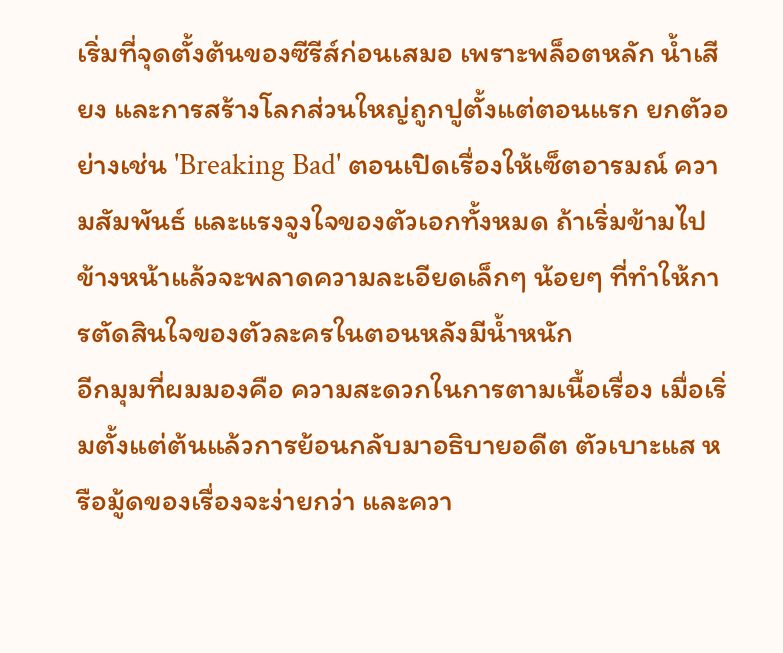เริ่มที่จุดตั้งต้นของซีรีส์ก่อนเสมอ เพราะพล็อตหลัก น้ำเสียง และการสร้างโลกส่วนใหญ่ถูกปูตั้งแต่ตอนแรก ยกตัวอย่างเช่น 'Breaking Bad' ตอนเปิดเรื่องให้เซ็ตอารมณ์ ความสัมพันธ์ และแรงจูงใจของตัวเอกทั้งหมด ถ้าเริ่มข้ามไปข้างหน้าแล้วจะพลาดความละเอียดเล็กๆ น้อยๆ ที่ทำให้การตัดสินใจของตัวละครในตอนหลังมีน้ำหนัก
อีกมุมที่ผมมองคือ ความสะดวกในการตามเนื้อเรื่อง เมื่อเริ่มตั้งแต่ต้นแล้วการย้อนกลับมาอธิบายอดีต ตัวเบาะแส หรือมู้ดของเรื่องจะง่ายกว่า และควา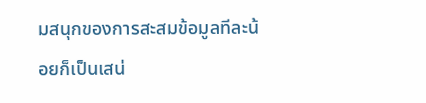มสนุกของการสะสมข้อมูลทีละน้อยก็เป็นเสน่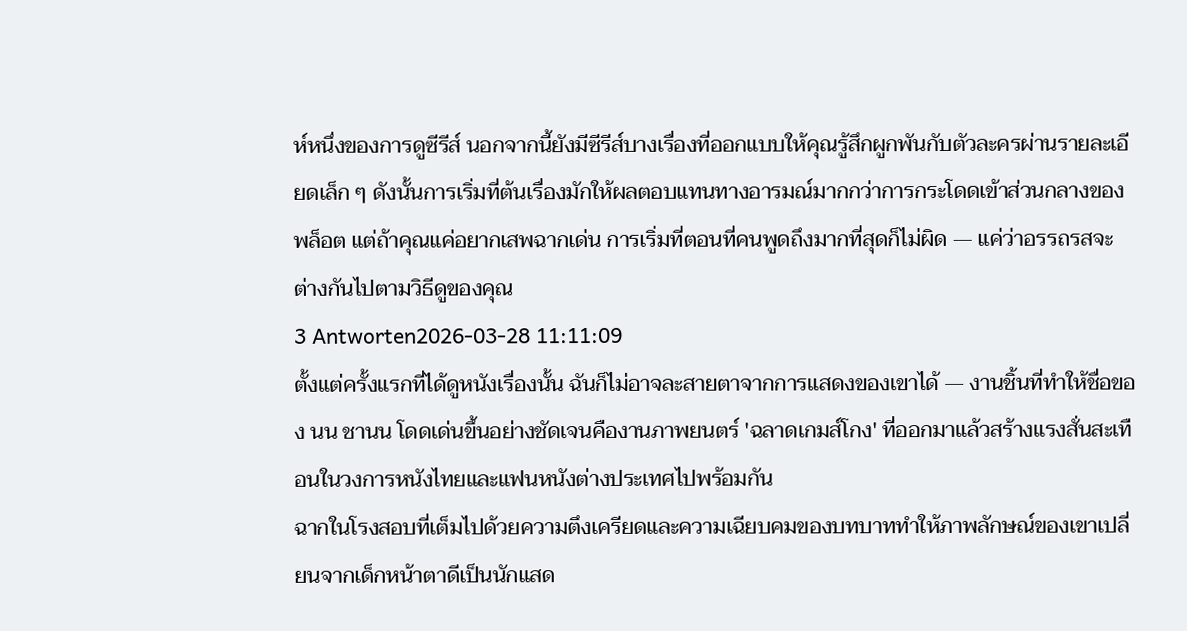ห์หนึ่งของการดูซีรีส์ นอกจากนี้ยังมีซีรีส์บางเรื่องที่ออกแบบให้คุณรู้สึกผูกพันกับตัวละครผ่านรายละเอียดเล็ก ๆ ดังนั้นการเริ่มที่ต้นเรื่องมักให้ผลตอบแทนทางอารมณ์มากกว่าการกระโดดเข้าส่วนกลางของพล็อต แต่ถ้าคุณแค่อยากเสพฉากเด่น การเริ่มที่ตอนที่คนพูดถึงมากที่สุดก็ไม่ผิด — แค่ว่าอรรถรสจะต่างกันไปตามวิธีดูของคุณ
3 Antworten2026-03-28 11:11:09
ตั้งแต่ครั้งแรกที่ได้ดูหนังเรื่องนั้น ฉันก็ไม่อาจละสายตาจากการแสดงของเขาได้ — งานชิ้นที่ทำให้ชื่อของ นน ชานน โดดเด่นขึ้นอย่างชัดเจนคืองานภาพยนตร์ 'ฉลาดเกมส์โกง' ที่ออกมาแล้วสร้างแรงสั่นสะเทือนในวงการหนังไทยและแฟนหนังต่างประเทศไปพร้อมกัน
ฉากในโรงสอบที่เต็มไปด้วยความตึงเครียดและความเฉียบคมของบทบาททำให้ภาพลักษณ์ของเขาเปลี่ยนจากเด็กหน้าตาดีเป็นนักแสด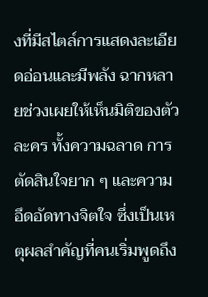งที่มีสไตล์การแสดงละเอียดอ่อนและมีพลัง ฉากหลายช่วงเผยให้เห็นมิติของตัวละคร ทั้งความฉลาด การตัดสินใจยาก ๆ และความอึดอัดทางจิตใจ ซึ่งเป็นเหตุผลสำคัญที่คนเริ่มพูดถึง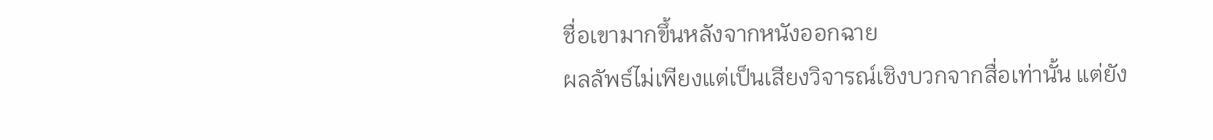ชื่อเขามากขึ้นหลังจากหนังออกฉาย
ผลลัพธ์ไม่เพียงแต่เป็นเสียงวิจารณ์เชิงบวกจากสื่อเท่านั้น แต่ยัง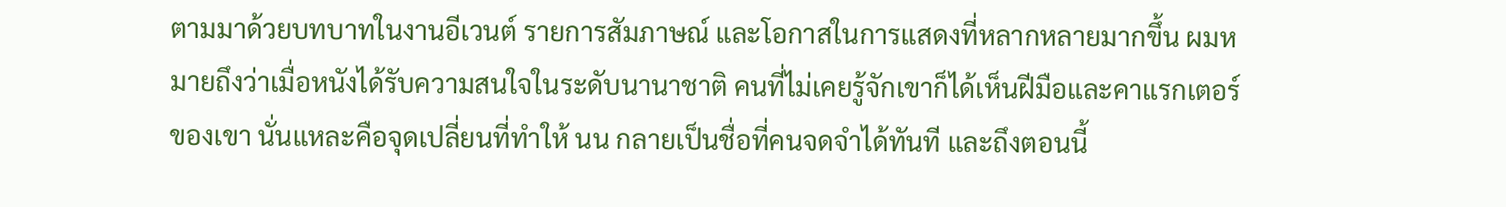ตามมาด้วยบทบาทในงานอีเวนต์ รายการสัมภาษณ์ และโอกาสในการแสดงที่หลากหลายมากขึ้น ผมหมายถึงว่าเมื่อหนังได้รับความสนใจในระดับนานาชาติ คนที่ไม่เคยรู้จักเขาก็ได้เห็นฝีมือและคาแรกเตอร์ของเขา นั่นแหละคือจุดเปลี่ยนที่ทำให้ นน กลายเป็นชื่อที่คนจดจำได้ทันที และถึงตอนนี้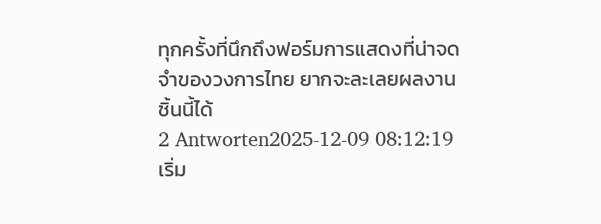ทุกครั้งที่นึกถึงฟอร์มการแสดงที่น่าจดจำของวงการไทย ยากจะละเลยผลงานชิ้นนี้ได้
2 Antworten2025-12-09 08:12:19
เริ่ม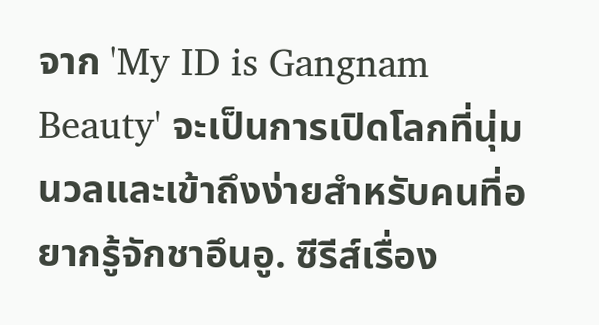จาก 'My ID is Gangnam Beauty' จะเป็นการเปิดโลกที่นุ่มนวลและเข้าถึงง่ายสำหรับคนที่อยากรู้จักชาอึนอู. ซีรีส์เรื่อง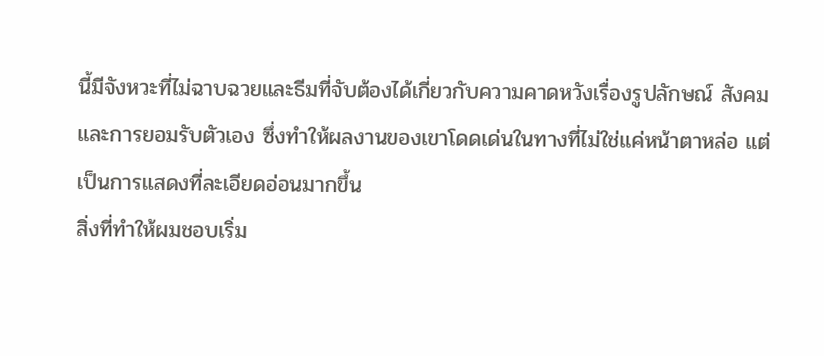นี้มีจังหวะที่ไม่ฉาบฉวยและธีมที่จับต้องได้เกี่ยวกับความคาดหวังเรื่องรูปลักษณ์ สังคม และการยอมรับตัวเอง ซึ่งทำให้ผลงานของเขาโดดเด่นในทางที่ไม่ใช่แค่หน้าตาหล่อ แต่เป็นการแสดงที่ละเอียดอ่อนมากขึ้น
สิ่งที่ทำให้ผมชอบเริ่ม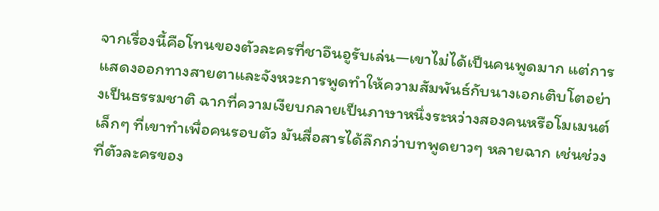จากเรื่องนี้คือโทนของตัวละครที่ชาอึนอูรับเล่น—เขาไม่ได้เป็นคนพูดมาก แต่การแสดงออกทางสายตาและจังหวะการพูดทำให้ความสัมพันธ์กับนางเอกเติบโตอย่างเป็นธรรมชาติ ฉากที่ความเงียบกลายเป็นภาษาหนึ่งระหว่างสองคนหรือโมเมนต์เล็กๆ ที่เขาทำเพื่อคนรอบตัว มันสื่อสารได้ลึกกว่าบทพูดยาวๆ หลายฉาก เช่นช่วงที่ตัวละครของ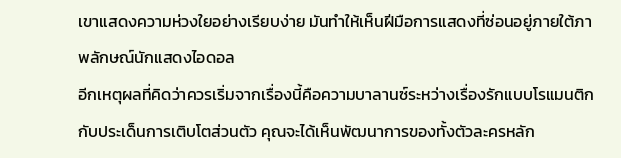เขาแสดงความห่วงใยอย่างเรียบง่าย มันทำให้เห็นฝีมือการแสดงที่ซ่อนอยู่ภายใต้ภาพลักษณ์นักแสดงไอดอล
อีกเหตุผลที่คิดว่าควรเริ่มจากเรื่องนี้คือความบาลานซ์ระหว่างเรื่องรักแบบโรแมนติกกับประเด็นการเติบโตส่วนตัว คุณจะได้เห็นพัฒนาการของทั้งตัวละครหลัก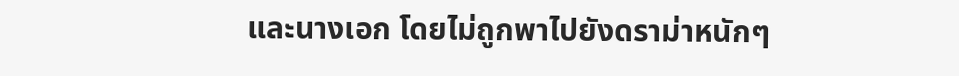และนางเอก โดยไม่ถูกพาไปยังดราม่าหนักๆ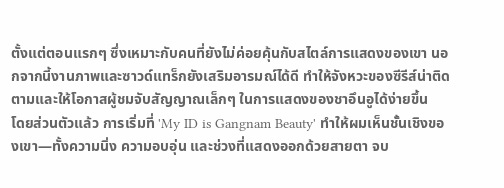ตั้งแต่ตอนแรกๆ ซึ่งเหมาะกับคนที่ยังไม่ค่อยคุ้นกับสไตล์การแสดงของเขา นอกจากนี้งานภาพและซาวด์แทร็กยังเสริมอารมณ์ได้ดี ทำให้จังหวะของซีรีส์น่าติดตามและให้โอกาสผู้ชมจับสัญญาณเล็กๆ ในการแสดงของชาอึนอูได้ง่ายขึ้น
โดยส่วนตัวแล้ว การเริ่มที่ 'My ID is Gangnam Beauty' ทำให้ผมเห็นชั้นเชิงของเขา—ทั้งความนิ่ง ความอบอุ่น และช่วงที่แสดงออกด้วยสายตา จบ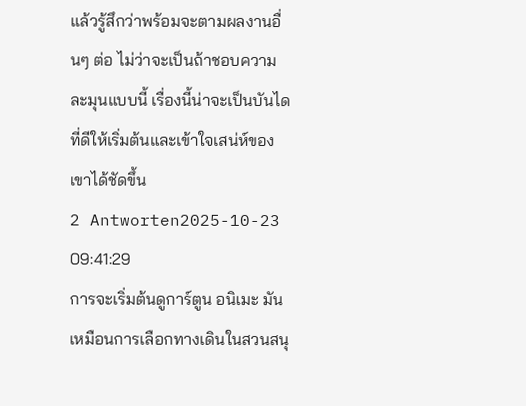แล้วรู้สึกว่าพร้อมจะตามผลงานอื่นๆ ต่อ ไม่ว่าจะเป็นถ้าชอบความละมุนแบบนี้ เรื่องนี้น่าจะเป็นบันไดที่ดีให้เริ่มต้นและเข้าใจเสน่ห์ของเขาได้ชัดขึ้น
2 Antworten2025-10-23 09:41:29
การจะเริ่มต้นดูการ์ตูน อนิเมะ มันเหมือนการเลือกทางเดินในสวนสนุ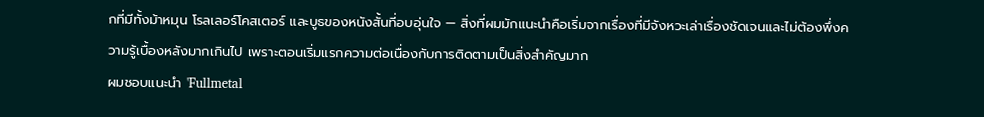กที่มีทั้งม้าหมุน โรลเลอร์โคสเตอร์ และบูธของหนังสั้นที่อบอุ่นใจ — สิ่งที่ผมมักแนะนำคือเริ่มจากเรื่องที่มีจังหวะเล่าเรื่องชัดเจนและไม่ต้องพึ่งความรู้เบื้องหลังมากเกินไป เพราะตอนเริ่มแรกความต่อเนื่องกับการติดตามเป็นสิ่งสำคัญมาก
ผมชอบแนะนำ 'Fullmetal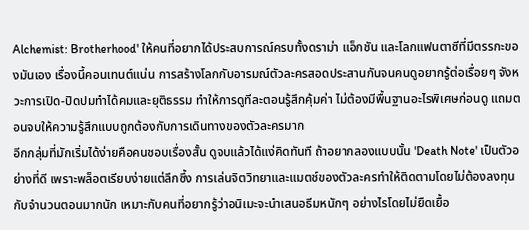Alchemist: Brotherhood' ให้คนที่อยากได้ประสบการณ์ครบทั้งดราม่า แอ็กชัน และโลกแฟนตาซีที่มีตรรกะของมันเอง เรื่องนี้คอนเทนต์แน่น การสร้างโลกกับอารมณ์ตัวละครสอดประสานกันจนคนดูอยากรู้ต่อเรื่อยๆ จังหวะการเปิด-ปิดปมทำได้คมและยุติธรรม ทำให้การดูทีละตอนรู้สึกคุ้มค่า ไม่ต้องมีพื้นฐานอะไรพิเศษก่อนดู แถมตอนจบให้ความรู้สึกแบบถูกต้องกับการเดินทางของตัวละครมาก
อีกกลุ่มที่มักเริ่มได้ง่ายคือคนชอบเรื่องสั้น ดูจบแล้วได้แง่คิดทันที ถ้าอยากลองแบบนั้น 'Death Note' เป็นตัวอย่างที่ดี เพราะพล็อตเรียบง่ายแต่ลึกซึ้ง การเล่นจิตวิทยาและแมตช์ของตัวละครทำให้ติดตามโดยไม่ต้องลงทุนกับจำนวนตอนมากนัก เหมาะกับคนที่อยากรู้ว่าอนิเมะจะนำเสนอธีมหนักๆ อย่างไรโดยไม่ยืดเยื้อ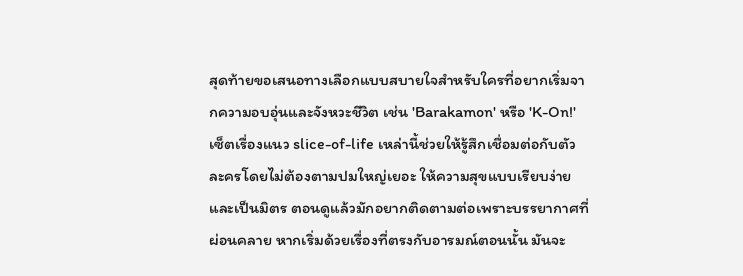สุดท้ายขอเสนอทางเลือกแบบสบายใจสำหรับใครที่อยากเริ่มจากความอบอุ่นและจังหวะชีวิต เช่น 'Barakamon' หรือ 'K-On!' เซ็ตเรื่องแนว slice-of-life เหล่านี้ช่วยให้รู้สึกเชื่อมต่อกับตัวละครโดยไม่ต้องตามปมใหญ่เยอะ ให้ความสุขแบบเรียบง่ายและเป็นมิตร ตอนดูแล้วมักอยากติดตามต่อเพราะบรรยากาศที่ผ่อนคลาย หากเริ่มด้วยเรื่องที่ตรงกับอารมณ์ตอนนั้น มันจะ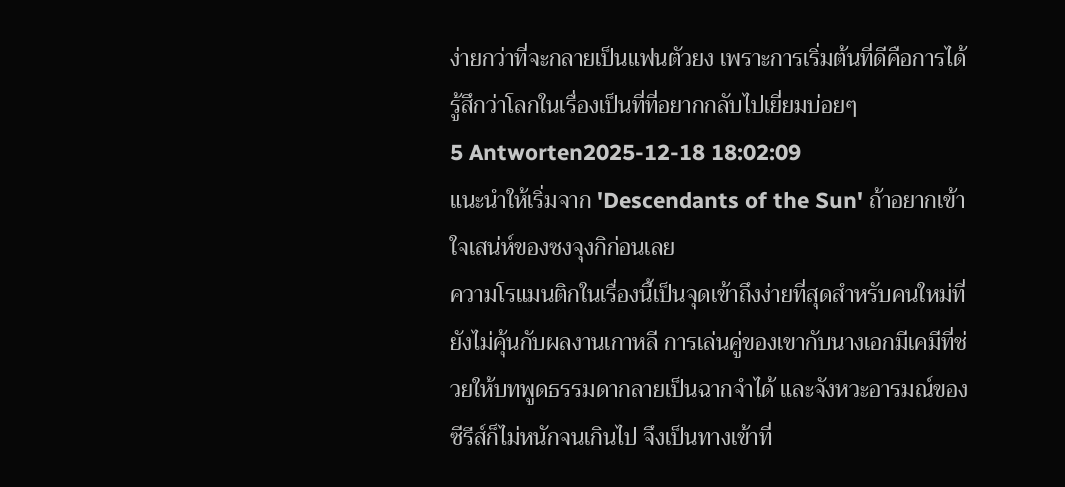ง่ายกว่าที่จะกลายเป็นแฟนตัวยง เพราะการเริ่มต้นที่ดีคือการได้รู้สึกว่าโลกในเรื่องเป็นที่ที่อยากกลับไปเยี่ยมบ่อยๆ
5 Antworten2025-12-18 18:02:09
แนะนำให้เริ่มจาก 'Descendants of the Sun' ถ้าอยากเข้าใจเสน่ห์ของซงจุงกิก่อนเลย
ความโรแมนติกในเรื่องนี้เป็นจุดเข้าถึงง่ายที่สุดสำหรับคนใหม่ที่ยังไม่คุ้นกับผลงานเกาหลี การเล่นคู่ของเขากับนางเอกมีเคมีที่ช่วยให้บทพูดธรรมดากลายเป็นฉากจำได้ และจังหวะอารมณ์ของซีรีส์ก็ไม่หนักจนเกินไป จึงเป็นทางเข้าที่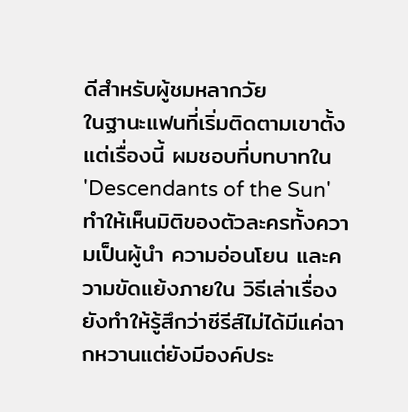ดีสำหรับผู้ชมหลากวัย
ในฐานะแฟนที่เริ่มติดตามเขาตั้งแต่เรื่องนี้ ผมชอบที่บทบาทใน 'Descendants of the Sun' ทำให้เห็นมิติของตัวละครทั้งความเป็นผู้นำ ความอ่อนโยน และความขัดแย้งภายใน วิธีเล่าเรื่องยังทำให้รู้สึกว่าซีรีส์ไม่ได้มีแค่ฉากหวานแต่ยังมีองค์ประ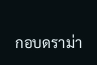กอบดราม่า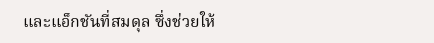และแอ็กชันที่สมดุล ซึ่งช่วยให้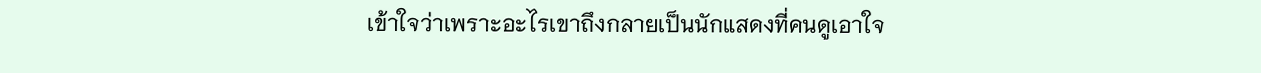เข้าใจว่าเพราะอะไรเขาถึงกลายเป็นนักแสดงที่คนดูเอาใจ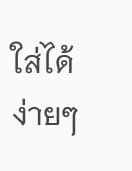ใส่ได้ง่ายๆ